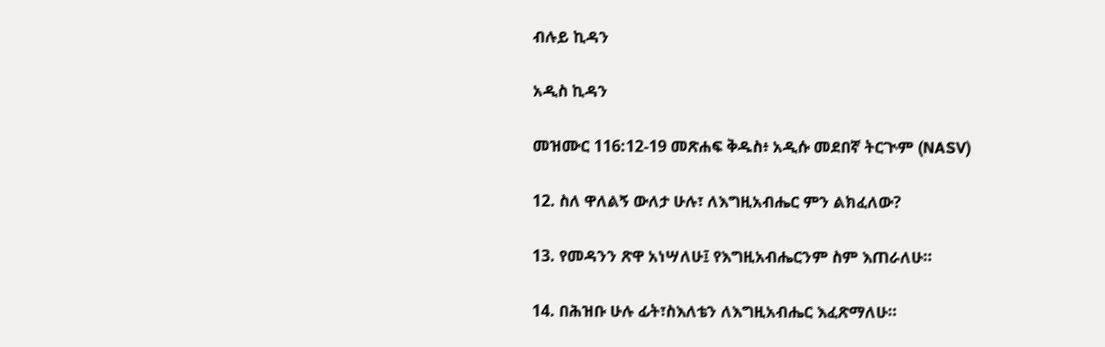ብሉይ ኪዳን

አዲስ ኪዳን

መዝሙር 116:12-19 መጽሐፍ ቅዱስ፥ አዲሱ መደበኛ ትርጒም (NASV)

12. ስለ ዋለልኝ ውለታ ሁሉ፣ ለእግዚአብሔር ምን ልክፈለው?

13. የመዳንን ጽዋ አነሣለሁ፤ የእግዚአብሔርንም ስም እጠራለሁ።

14. በሕዝቡ ሁሉ ፊት፣ስእለቴን ለእግዚአብሔር እፈጽማለሁ።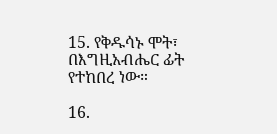15. የቅዱሳኑ ሞት፣ በእግዚአብሔር ፊት የተከበረ ነው።

16.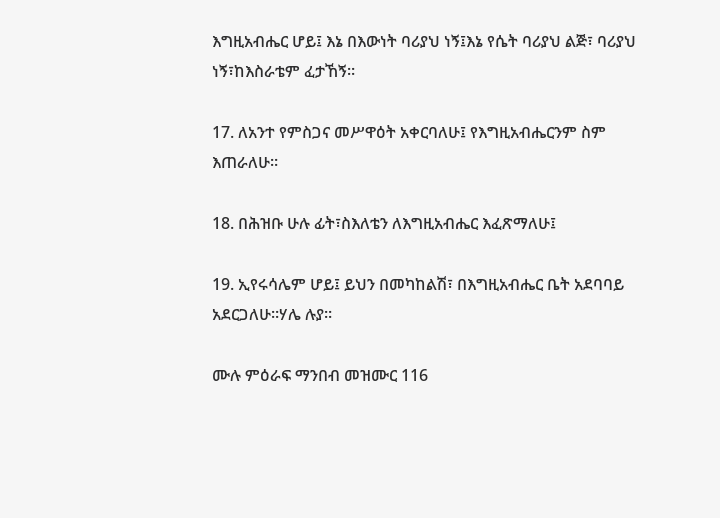እግዚአብሔር ሆይ፤ እኔ በእውነት ባሪያህ ነኝ፤እኔ የሴት ባሪያህ ልጅ፣ ባሪያህ ነኝ፣ከእስራቴም ፈታኸኝ።

17. ለአንተ የምስጋና መሥዋዕት አቀርባለሁ፤ የእግዚአብሔርንም ስም እጠራለሁ።

18. በሕዝቡ ሁሉ ፊት፣ስእለቴን ለእግዚአብሔር እፈጽማለሁ፤

19. ኢየሩሳሌም ሆይ፤ ይህን በመካከልሽ፣ በእግዚአብሔር ቤት አደባባይ አደርጋለሁ።ሃሌ ሉያ።

ሙሉ ምዕራፍ ማንበብ መዝሙር 116